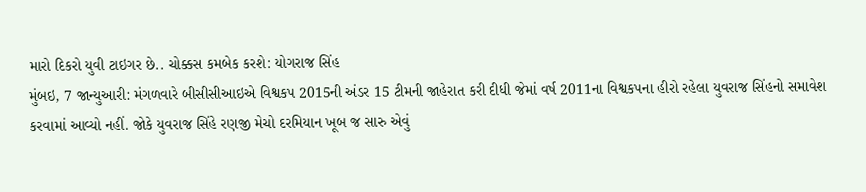મારો દિકરો યુવી ટાઇગર છે.. ચોક્કસ કમબેક કરશે: યોગરાજ સિંહ
મુંબઇ, 7 જાન્યુઆરી: મંગળવારે બીસીસીઆઇએ વિશ્વકપ 2015ની અંડર 15 ટીમની જાહેરાત કરી દીધી જેમાં વર્ષ 2011ના વિશ્વકપના હીરો રહેલા યુવરાજ સિંહનો સમાવેશ કરવામાં આવ્યો નહીં. જોકે યુવરાજ સિંહે રણજી મેચો દરમિયાન ખૂબ જ સારુ એવું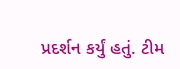પ્રદર્શન કર્યું હતું. ટીમ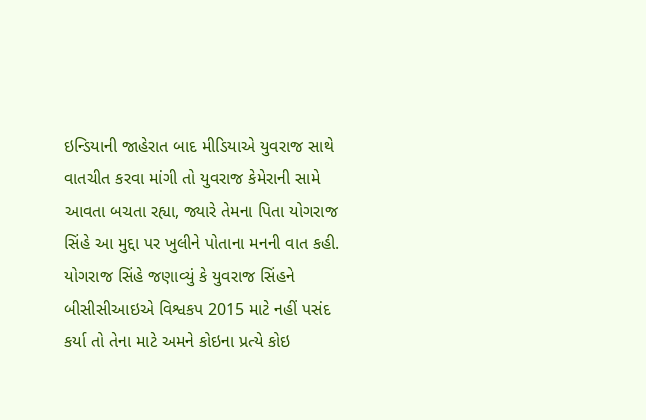ઇન્ડિયાની જાહેરાત બાદ મીડિયાએ યુવરાજ સાથે વાતચીત કરવા માંગી તો યુવરાજ કેમેરાની સામે આવતા બચતા રહ્યા, જ્યારે તેમના પિતા યોગરાજ સિંહે આ મુદ્દા પર ખુલીને પોતાના મનની વાત કહી.
યોગરાજ સિંહે જણાવ્યું કે યુવરાજ સિંહને બીસીસીઆઇએ વિશ્વકપ 2015 માટે નહીં પસંદ કર્યા તો તેના માટે અમને કોઇના પ્રત્યે કોઇ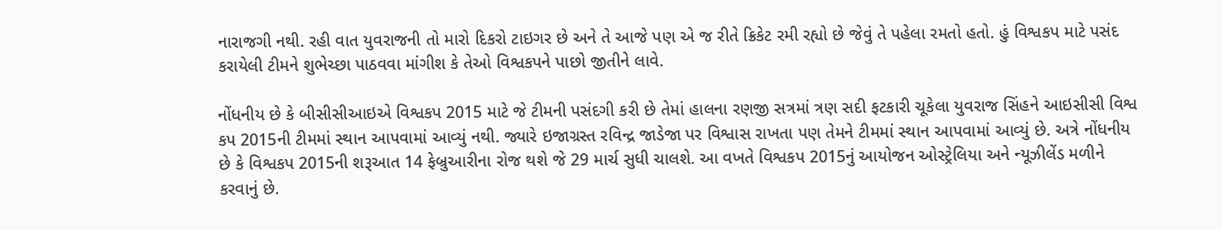નારાજગી નથી. રહી વાત યુવરાજની તો મારો દિકરો ટાઇગર છે અને તે આજે પણ એ જ રીતે ક્રિકેટ રમી રહ્યો છે જેવું તે પહેલા રમતો હતો. હું વિશ્વકપ માટે પસંદ કરાયેલી ટીમને શુભેચ્છા પાઠવવા માંગીશ કે તેઓ વિશ્વકપને પાછો જીતીને લાવે.

નોંધનીય છે કે બીસીસીઆઇએ વિશ્વકપ 2015 માટે જે ટીમની પસંદગી કરી છે તેમાં હાલના રણજી સત્રમાં ત્રણ સદી ફટકારી ચૂકેલા યુવરાજ સિંહને આઇસીસી વિશ્વ કપ 2015ની ટીમમાં સ્થાન આપવામાં આવ્યું નથી. જ્યારે ઇજાગ્રસ્ત રવિન્દ્ર જાડેજા પર વિશ્વાસ રાખતા પણ તેમને ટીમમાં સ્થાન આપવામાં આવ્યું છે. અત્રે નોંધનીય છે કે વિશ્વકપ 2015ની શરૂઆત 14 ફેબ્રુઆરીના રોજ થશે જે 29 માર્ચ સુધી ચાલશે. આ વખતે વિશ્વકપ 2015નું આયોજન ઓસ્ટ્રેલિયા અને ન્યૂઝીલેંડ મળીને કરવાનું છે.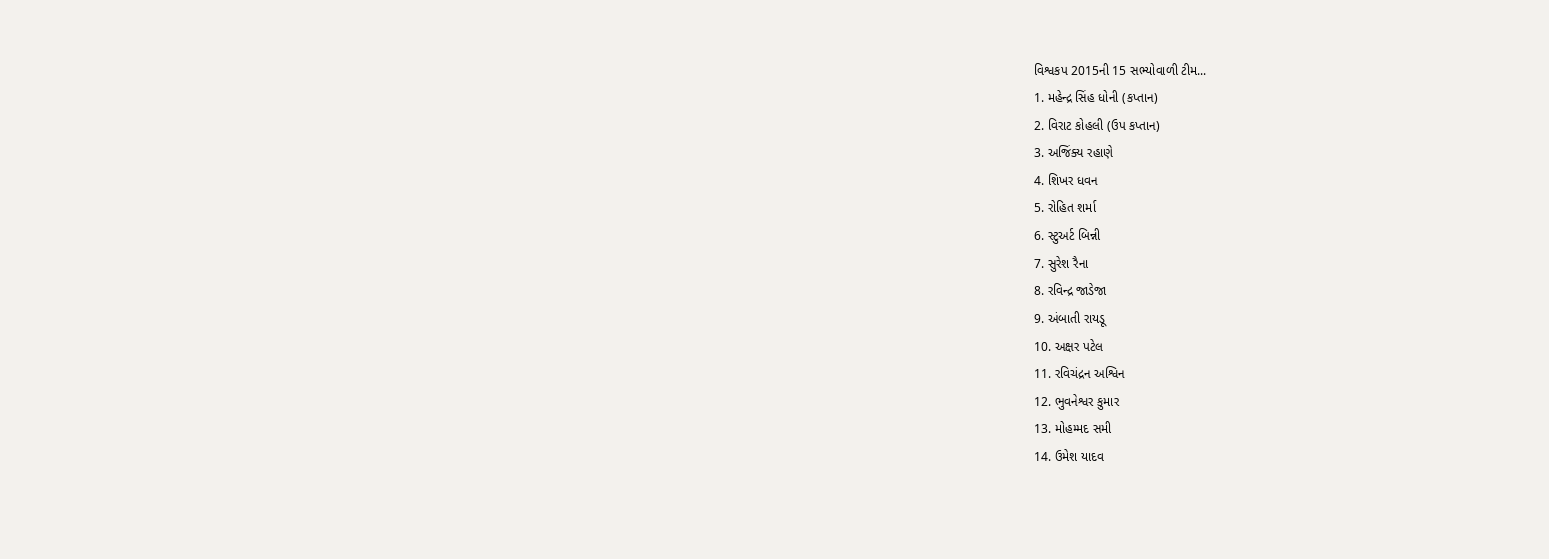વિશ્વકપ 2015ની 15 સભ્યોવાળી ટીમ...
1. મહેન્દ્ર સિંહ ધોની (કપ્તાન)
2. વિરાટ કોહલી (ઉપ કપ્તાન)
3. અજિંક્ય રહાણે
4. શિખર ધવન
5. રોહિત શર્મા
6. સ્ટુઅર્ટ બિન્ની
7. સુરેશ રૈના
8. રવિન્દ્ર જાડેજા
9. અંબાતી રાયડૂ
10. અક્ષર પટેલ
11. રવિચંદ્રન અશ્વિન
12. ભુવનેશ્વર કુમાર
13. મોહમ્મદ સમી
14. ઉમેશ યાદવ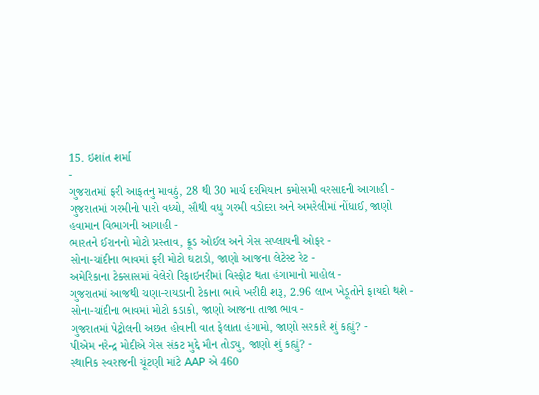15. ઇશાંત શર્મા
-
ગુજરાતમાં ફરી આફતનુ માવઠું, 28 થી 30 માર્ચ દરમિયાન કમોસમી વરસાદની આગાહી -
ગુજરાતમાં ગરમીનો પારો વધ્યો, સૌથી વધુ ગરમી વડોદરા અને અમરેલીમાં નોંધાઈ, જાણો હવામાન વિભાગની આગાહી -
ભારતને ઈરાનનો મોટો પ્રસ્તાવ, ક્રૂડ ઓઈલ અને ગેસ સપ્લાયની ઓફર -
સોના-ચાંદીના ભાવમાં ફરી મોટો ઘટાડો, જાણો આજના લેટેસ્ટ રેટ -
અમેરિકાના ટેક્સાસમાં વેલેરો રિફાઇનરીમાં વિસ્ફોટ થતા હંગામાનો માહોલ -
ગુજરાતમાં આજથી ચણા-રાયડાની ટેકાના ભાવે ખરીદી શરૂ, 2.96 લાખ ખેડૂતોને ફાયદો થશે -
સોના-ચાંદીના ભાવમાં મોટો કડાકો, જાણો આજના તાજા ભાવ -
ગુજરાતમાં પેટ્રોલની અછત હોવાની વાત ફેલાતા હંગામો, જાણો સરકારે શું કહ્યું? -
પીએમ નરેન્દ્ર મોદીએ ગેસ સંકટ મુદ્દે મૌન તોડ્યુ, જાણો શું કહ્યું? -
સ્થાનિક સ્વરાજની ચૂંટણી માંટે AAP એ 460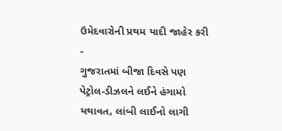ઉમેદવારોની પ્રથમ યાદી જાહેર કરી -
ગુજરાતમાં બીજા દિવસે પણ પેટ્રોલ-ડીઝલને લઈને હંગામો યથાવત, લાંબી લાઈનો લાગી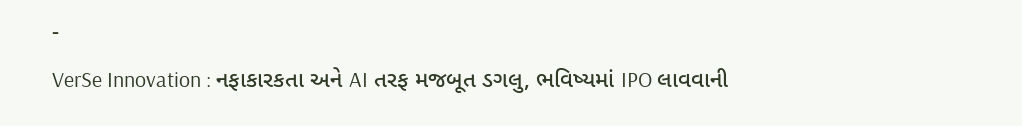-
VerSe Innovation : નફાકારકતા અને AI તરફ મજબૂત ડગલુ, ભવિષ્યમાં IPO લાવવાની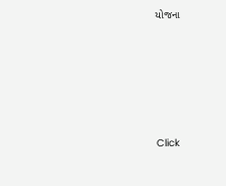યોજના







Click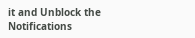it and Unblock the Notifications